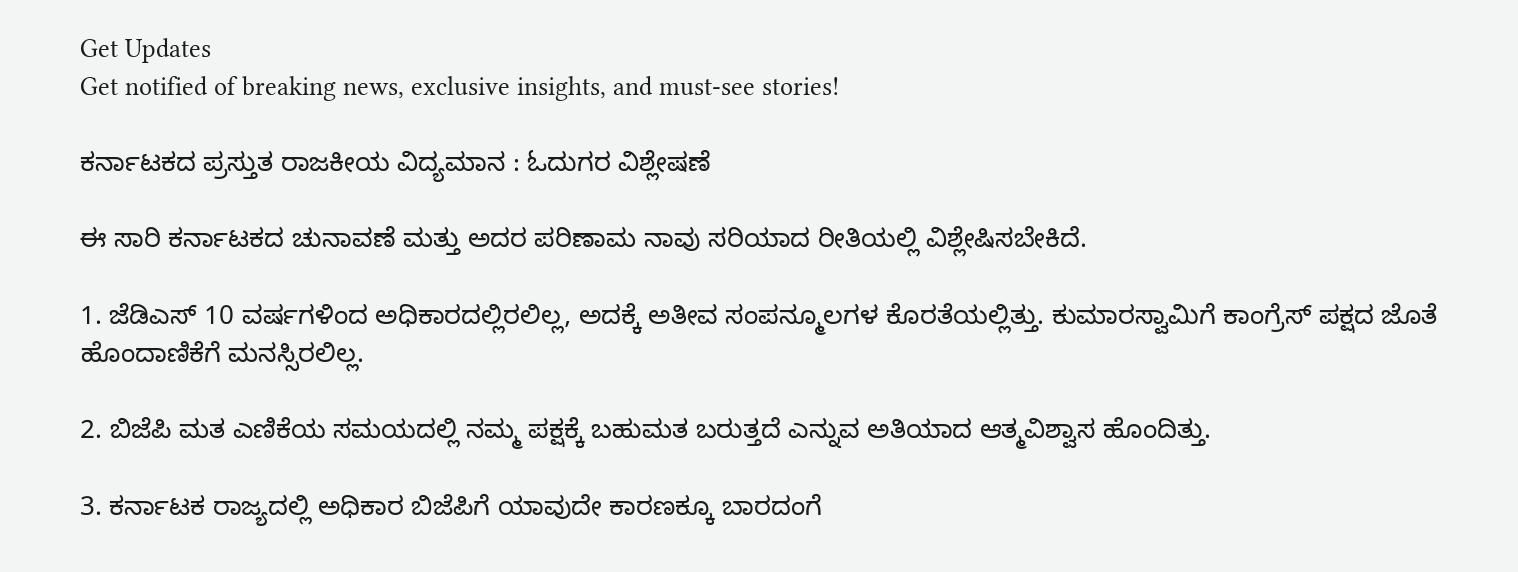Get Updates
Get notified of breaking news, exclusive insights, and must-see stories!

ಕರ್ನಾಟಕದ ಪ್ರಸ್ತುತ ರಾಜಕೀಯ ವಿದ್ಯಮಾನ : ಓದುಗರ ವಿಶ್ಲೇಷಣೆ

ಈ ಸಾರಿ ಕರ್ನಾಟಕದ ಚುನಾವಣೆ ಮತ್ತು ಅದರ ಪರಿಣಾಮ ನಾವು ಸರಿಯಾದ ರೀತಿಯಲ್ಲಿ ವಿಶ್ಲೇಷಿಸಬೇಕಿದೆ.

1. ಜೆಡಿಎಸ್ 10 ವರ್ಷಗಳಿಂದ ಅಧಿಕಾರದಲ್ಲಿರಲಿಲ್ಲ, ಅದಕ್ಕೆ ಅತೀವ ಸಂಪನ್ಮೂಲಗಳ ಕೊರತೆಯಲ್ಲಿತ್ತು. ಕುಮಾರಸ್ವಾಮಿಗೆ ಕಾಂಗ್ರೆಸ್ ಪಕ್ಷದ ಜೊತೆ ಹೊಂದಾಣಿಕೆಗೆ ಮನಸ್ಸಿರಲಿಲ್ಲ.

2. ಬಿಜೆಪಿ ಮತ ಎಣಿಕೆಯ ಸಮಯದಲ್ಲಿ ನಮ್ಮ ಪಕ್ಷಕ್ಕೆ ಬಹುಮತ ಬರುತ್ತದೆ ಎನ್ನುವ ಅತಿಯಾದ ಆತ್ಮವಿಶ್ವಾಸ ಹೊಂದಿತ್ತು.

3. ಕರ್ನಾಟಕ ರಾಜ್ಯದಲ್ಲಿ ಅಧಿಕಾರ ಬಿಜೆಪಿಗೆ ಯಾವುದೇ ಕಾರಣಕ್ಕೂ ಬಾರದಂಗೆ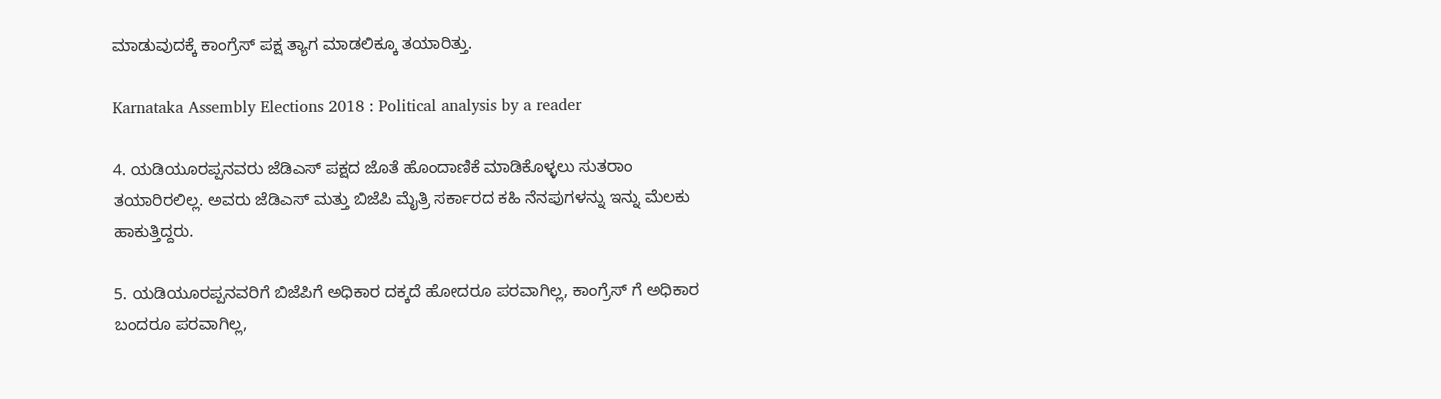ಮಾಡುವುದಕ್ಕೆ ಕಾಂಗ್ರೆಸ್ ಪಕ್ಷ ತ್ಯಾಗ ಮಾಡಲಿಕ್ಕೂ ತಯಾರಿತ್ತು.

Karnataka Assembly Elections 2018 : Political analysis by a reader

4. ಯಡಿಯೂರಪ್ಪನವರು ಜೆಡಿಎಸ್ ಪಕ್ಷದ ಜೊತೆ ಹೊಂದಾಣಿಕೆ ಮಾಡಿಕೊಳ್ಳಲು ಸುತರಾಂ ತಯಾರಿರಲಿಲ್ಲ. ಅವರು ಜೆಡಿಎಸ್ ಮತ್ತು ಬಿಜೆಪಿ ಮೈತ್ರಿ ಸರ್ಕಾರದ ಕಹಿ ನೆನಪುಗಳನ್ನು ಇನ್ನು ಮೆಲಕು ಹಾಕುತ್ತಿದ್ದರು.

5. ಯಡಿಯೂರಪ್ಪನವರಿಗೆ ಬಿಜೆಪಿಗೆ ಅಧಿಕಾರ ದಕ್ಕದೆ ಹೋದರೂ ಪರವಾಗಿಲ್ಲ, ಕಾಂಗ್ರೆಸ್ ಗೆ ಅಧಿಕಾರ ಬಂದರೂ ಪರವಾಗಿಲ್ಲ,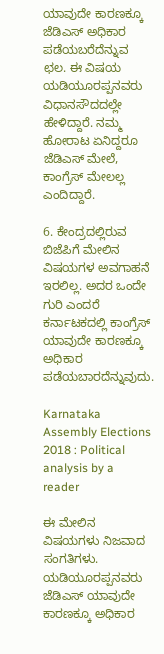ಯಾವುದೇ ಕಾರಣಕ್ಕೂ ಜೆಡಿಎಸ್ ಅಧಿಕಾರ ಪಡೆಯಬರೆದೆನ್ನುವ ಛಲ. ಈ ವಿಷಯ ಯಡಿಯೂರಪ್ಪನವರು ವಿಧಾನಸೌದದಲ್ಲೇ ಹೇಳಿದ್ದಾರೆ. ನಮ್ಮ ಹೋರಾಟ ಏನಿದ್ದರೂ ಜೆಡಿಎಸ್ ಮೇಲೆ, ಕಾಂಗ್ರೆಸ್ ಮೇಲಲ್ಲ ಎಂದಿದ್ದಾರೆ.

6. ಕೇಂದ್ರದಲ್ಲಿರುವ ಬಿಜೆಪಿಗೆ ಮೇಲಿನ ವಿಷಯಗಳ ಅವಗಾಹನೆ ಇರಲಿಲ್ಲ. ಅದರ ಒಂದೇ ಗುರಿ ಎಂದರೆ ಕರ್ನಾಟಕದಲ್ಲಿ ಕಾಂಗ್ರೆಸ್ ಯಾವುದೇ ಕಾರಣಕ್ಕೂ ಅಧಿಕಾರ ಪಡೆಯಬಾರದೆನ್ನುವುದು.

Karnataka Assembly Elections 2018 : Political analysis by a reader

ಈ ಮೇಲಿನ ವಿಷಯಗಳು ನಿಜವಾದ ಸಂಗತಿಗಳು. ಯಡಿಯೂರಪ್ಪನವರು ಜೆಡಿಎಸ್ ಯಾವುದೇ ಕಾರಣಕ್ಕೂ ಅಧಿಕಾರ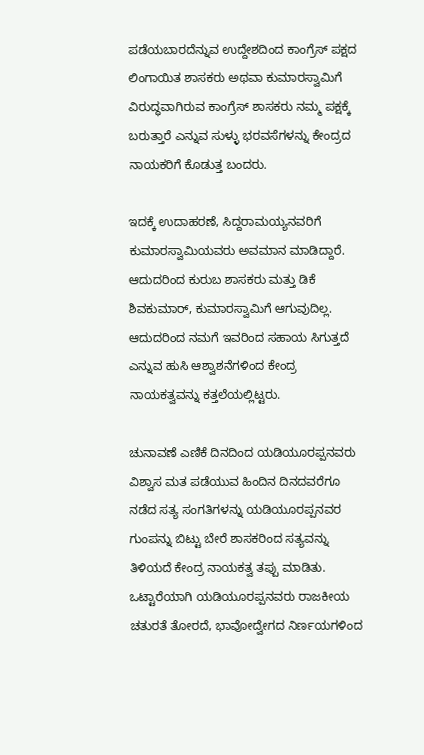ಪಡೆಯಬಾರದೆನ್ನುವ ಉದ್ದೇಶದಿಂದ ಕಾಂಗ್ರೆಸ್ ಪಕ್ಷದ ಲಿಂಗಾಯಿತ ಶಾಸಕರು ಅಥವಾ ಕುಮಾರಸ್ವಾಮಿಗೆ ವಿರುದ್ಧವಾಗಿರುವ ಕಾಂಗ್ರೆಸ್ ಶಾಸಕರು ನಮ್ಮ ಪಕ್ಷಕ್ಕೆ ಬರುತ್ತಾರೆ ಎನ್ನುವ ಸುಳ್ಳು ಭರವಸೆಗಳನ್ನು ಕೇಂದ್ರದ ನಾಯಕರಿಗೆ ಕೊಡುತ್ತ ಬಂದರು.

ಇದಕ್ಕೆ ಉದಾಹರಣೆ, ಸಿದ್ದರಾಮಯ್ಯನವರಿಗೆ ಕುಮಾರಸ್ವಾಮಿಯವರು ಅವಮಾನ ಮಾಡಿದ್ದಾರೆ. ಆದುದರಿಂದ ಕುರುಬ ಶಾಸಕರು ಮತ್ತು ಡಿಕೆ ಶಿವಕುಮಾರ್, ಕುಮಾರಸ್ವಾಮಿಗೆ ಆಗುವುದಿಲ್ಲ. ಆದುದರಿಂದ ನಮಗೆ ಇವರಿಂದ ಸಹಾಯ ಸಿಗುತ್ತದೆ ಎನ್ನುವ ಹುಸಿ ಆಶ್ವಾಶನೆಗಳಿಂದ ಕೇಂದ್ರ ನಾಯಕತ್ವವನ್ನು ಕತ್ತಲೆಯಲ್ಲಿಟ್ಟರು.

ಚುನಾವಣೆ ಎಣಿಕೆ ದಿನದಿಂದ ಯಡಿಯೂರಪ್ಪನವರು ವಿಶ್ವಾಸ ಮತ ಪಡೆಯುವ ಹಿಂದಿನ ದಿನದವರೆಗೂ ನಡೆದ ಸತ್ಯ ಸಂಗತಿಗಳನ್ನು ಯಡಿಯೂರಪ್ಪನವರ ಗುಂಪನ್ನು ಬಿಟ್ಟು ಬೇರೆ ಶಾಸಕರಿಂದ ಸತ್ಯವನ್ನು ತಿಳಿಯದೆ ಕೇಂದ್ರ ನಾಯಕತ್ವ ತಪ್ಪು ಮಾಡಿತು. ಒಟ್ಟಾರೆಯಾಗಿ ಯಡಿಯೂರಪ್ಪನವರು ರಾಜಕೀಯ ಚತುರತೆ ತೋರದೆ, ಭಾವೋದ್ವೇಗದ ನಿರ್ಣಯಗಳಿಂದ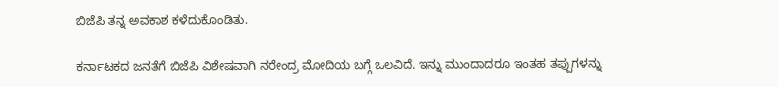ಬಿಜೆಪಿ ತನ್ನ ಅವಕಾಶ ಕಳೆದುಕೊಂಡಿತು.

ಕರ್ನಾಟಕದ ಜನತೆಗೆ ಬಿಜೆಪಿ ವಿಶೇಷವಾಗಿ ನರೇಂದ್ರ ಮೋದಿಯ ಬಗ್ಗೆ ಒಲವಿದೆ. ಇನ್ನು ಮುಂದಾದರೂ ಇಂತಹ ತಪ್ಪುಗಳನ್ನು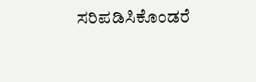ಸರಿಪಡಿಸಿಕೊಂಡರೆ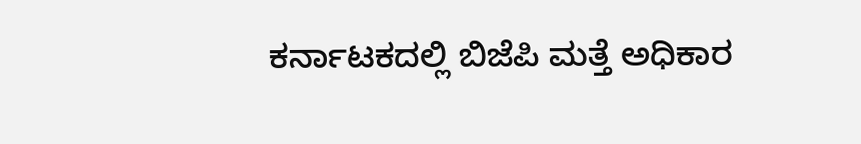ಕರ್ನಾಟಕದಲ್ಲಿ ಬಿಜೆಪಿ ಮತ್ತೆ ಅಧಿಕಾರ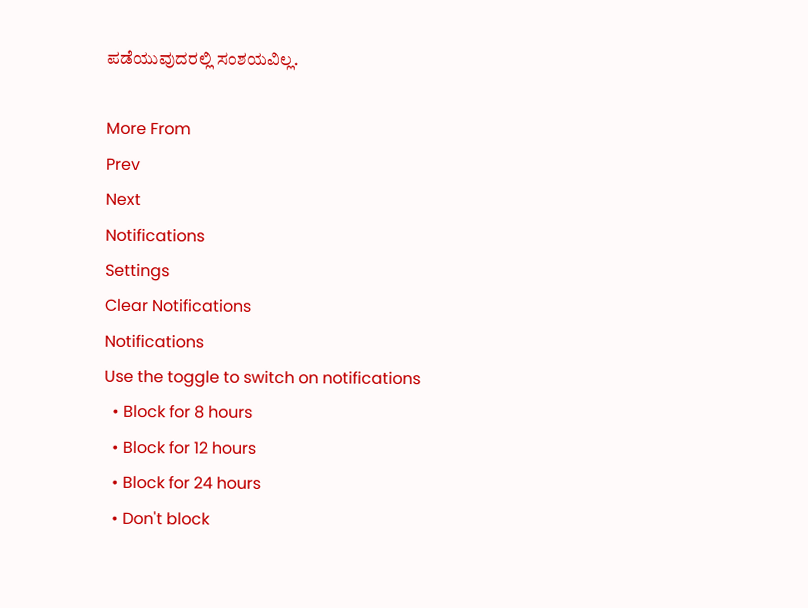ಪಡೆಯುವುದರಲ್ಲಿ ಸಂಶಯವಿಲ್ಲ.

More From
Prev
Next
Notifications
Settings
Clear Notifications
Notifications
Use the toggle to switch on notifications
  • Block for 8 hours
  • Block for 12 hours
  • Block for 24 hours
  • Don't block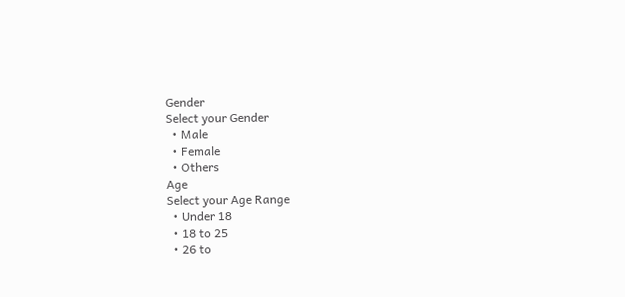Gender
Select your Gender
  • Male
  • Female
  • Others
Age
Select your Age Range
  • Under 18
  • 18 to 25
  • 26 to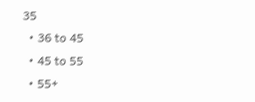35
  • 36 to 45
  • 45 to 55
  • 55+